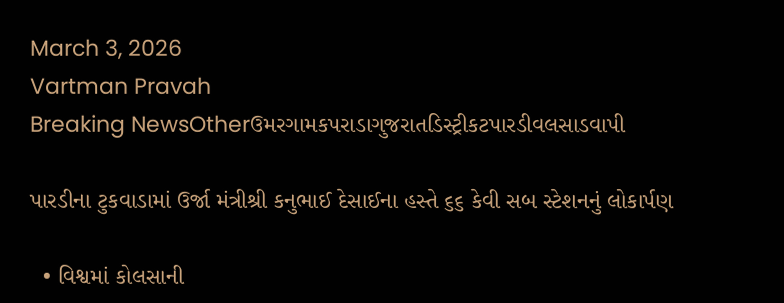March 3, 2026
Vartman Pravah
Breaking NewsOtherઉમરગામકપરાડાગુજરાતડિસ્ટ્રીકટપારડીવલસાડવાપી

પારડીના ટુકવાડામાં ઉર્જા મંત્રીશ્રી કનુભાઈ દેસાઈના હસ્તે ૬૬ કેવી સબ સ્ટેશનનું લોકાર્પણ

  • વિશ્વમાં કોલસાની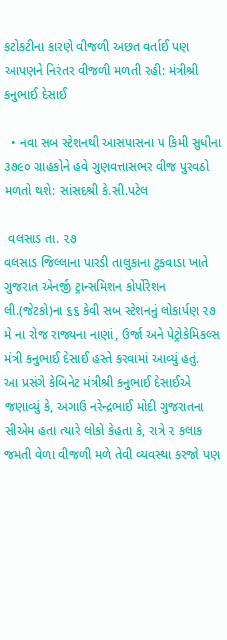કટોકટીના કારણે વીજળી અછત વર્તાઈ પણ આપણને નિરંતર વીજળી મળતી રહી: મંત્રીશ્રી કનુભાઈ દેસાઈ

  • નવા સબ સ્ટેશનથી આસપાસના ૫ કિમી સુધીના ૩૭૯૦ ગ્રાહકોને હવે ગુણવત્તાસભર વીજ પુરવઠો મળતો થશે: સાંસદશ્રી કે.સી.પટેલ

 વલસાડ તા. ૨૭
વલસાડ જિલ્લાના પારડી તાલુકાના ટુકવાડા ખાતે ગુજરાત એનર્જી ટ્રાન્સમિશન કોર્પોરેશન લી.(જેટકો)ના ૬૬ કેવી સબ સ્ટેશનનું લોકાર્પણ ૨૭ મે ના રોજ રાજ્યના નાણાં, ઉર્જા અને પેટ્રોકેમિકલ્સ મંત્રી કનુભાઈ દેસાઈ હસ્તે કરવામાં આવ્યું હતું.
આ પ્રસંગે કેબિનેટ મંત્રીશ્રી કનુભાઈ દેસાઈએ જણાવ્યું કે, અગાઉ નરેન્દ્રભાઈ મોદી ગુજરાતના સીએમ હતા ત્યારે લોકો કેહતા કે, રાત્રે ૨ કલાક જમતી વેળા વીજળી મળે તેવી વ્યવસ્થા કરજો પણ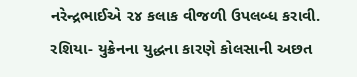નરેન્દ્રભાઈએ ૨૪ કલાક વીજળી ઉપલબ્ધ કરાવી. રશિયા- યુક્રેનના યુદ્ધના કારણે કોલસાની અછત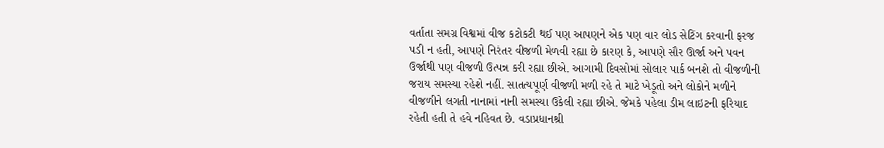વર્તાતા સમગ્ર વિશ્વમાં વીજ કટોકટી થઈ પણ આપણને એક પણ વાર લોડ સેટિંગ કરવાની ફરજ પડી ન હતી, આપણે નિરંતર વીજળી મેળવી રહ્યા છે કારણ કે, આપણે સૌર ઊર્જા અને પવન ઉર્જાથી પણ વીજળી ઉત્પન્ન કરી રહ્યા છીએ. આગામી દિવસોમાં સોલાર પાર્ક બનશે તો વીજળીની જરાય સમસ્યા રહેશે નહીં. સાતત્યપૂર્ણ વીજળી મળી રહે તે માટે ખેડૂતો અને લોકોને મળીને વીજળીને લગતી નાનામાં નાની સમસ્યા ઉકેલી રહ્યા છીએ. જેમકે પહેલા ડીમ લાઇટની ફરિયાદ રહેતી હતી તે હવે નહિવત છે. વડાપ્રધાનશ્રી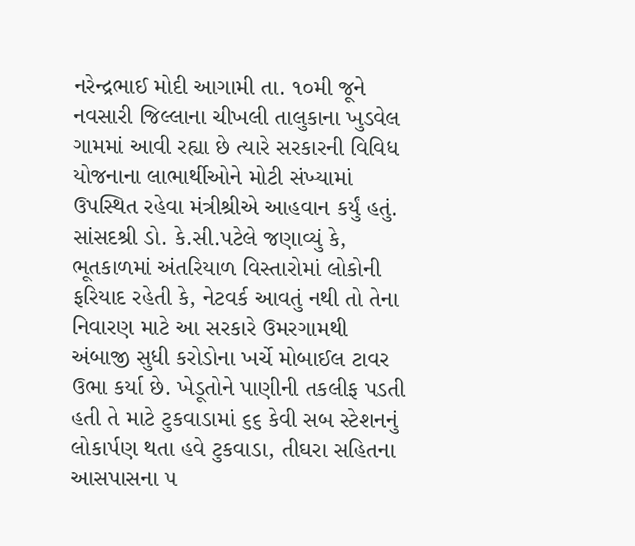નરેન્દ્રભાઈ મોદી આગામી તા. ૧૦મી જૂને નવસારી જિલ્લાના ચીખલી તાલુકાના ખુડવેલ ગામમાં આવી રહ્યા છે ત્યારે સરકારની વિવિધ યોજનાના લાભાર્થીઓને મોટી સંખ્યામાં ઉપસ્થિત રહેવા મંત્રીશ્રીએ આહવાન કર્યું હતું.
સાંસદશ્રી ડો. કે.સી.પટેલે જણાવ્યું કે, ભૂતકાળમાં અંતરિયાળ વિસ્તારોમાં લોકોની ફરિયાદ રહેતી કે, નેટવર્ક આવતું નથી તો તેના નિવારણ માટે આ સરકારે ઉમરગામથી અંબાજી સુધી કરોડોના ખર્ચે મોબાઈલ ટાવર ઉભા કર્યા છે. ખેડૂતોને પાણીની તકલીફ પડતી હતી તે માટે ટુકવાડામાં ૬૬ કેવી સબ સ્ટેશનનું લોકાર્પણ થતા હવે ટુકવાડા, તીઘરા સહિતના આસપાસના ૫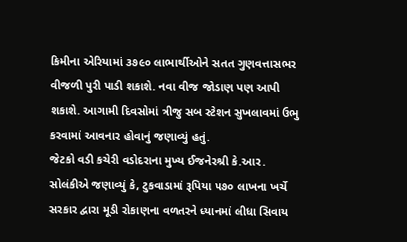કિમીના એરિયામાં ૩૭૯૦ લાભાર્થીઓને સતત ગુણવત્તાસભર વીજળી પુરી પાડી શકાશે. નવા વીજ જોડાણ પણ આપી શકાશે. આગામી દિવસોમાં ત્રીજુ સબ સ્ટેશન સુખલાવમાં ઉભુ કરવામાં આવનાર હોવાનું જણાવ્યું હતું.
જેટકો વડી કચેરી વડોદરાના મુખ્ય ઈજનેરશ્રી કે.આર. સોલંકીએ જણાવ્યું કે, ટુકવાડામાં રૂપિયા ૫૭૦ લાખના ખર્ચે સરકાર દ્વારા મૂડી રોકાણના વળતરને ધ્યાનમાં લીધા સિવાય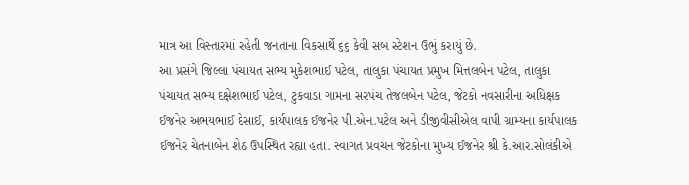માત્ર આ વિસ્તારમાં રહેતી જનતાના વિકસાર્થે ૬૬ કેવી સબ સ્ટેશન ઉભું કરાયું છે.
આ પ્રસંગે જિલ્લા પંચાયત સભ્ય મુકેશભાઈ પટેલ, તાલુકા પંચાયત પ્રમુખ મિત્તલબેન પટેલ, તાલુકા પંચાયત સભ્ય દક્ષેશભાઈ પટેલ, ટુકવાડા ગામના સરપંચ તેજલબેન પટેલ, જેટકો નવસારીના અધિક્ષક ઈજનેર અભયભાઈ દેસાઈ, કાર્યપાલક ઈજનેર પી.એન.પટેલ અને ડીજીવીસીએલ વાપી ગ્રામ્યના કાર્યપાલક ઈજનેર ચેતનાબેન શેઠ ઉપસ્થિત રહ્યા હતા. સ્વાગત પ્રવચન જેટકોના મુખ્ય ઈજનેર શ્રી કે.આર.સોલંકીએ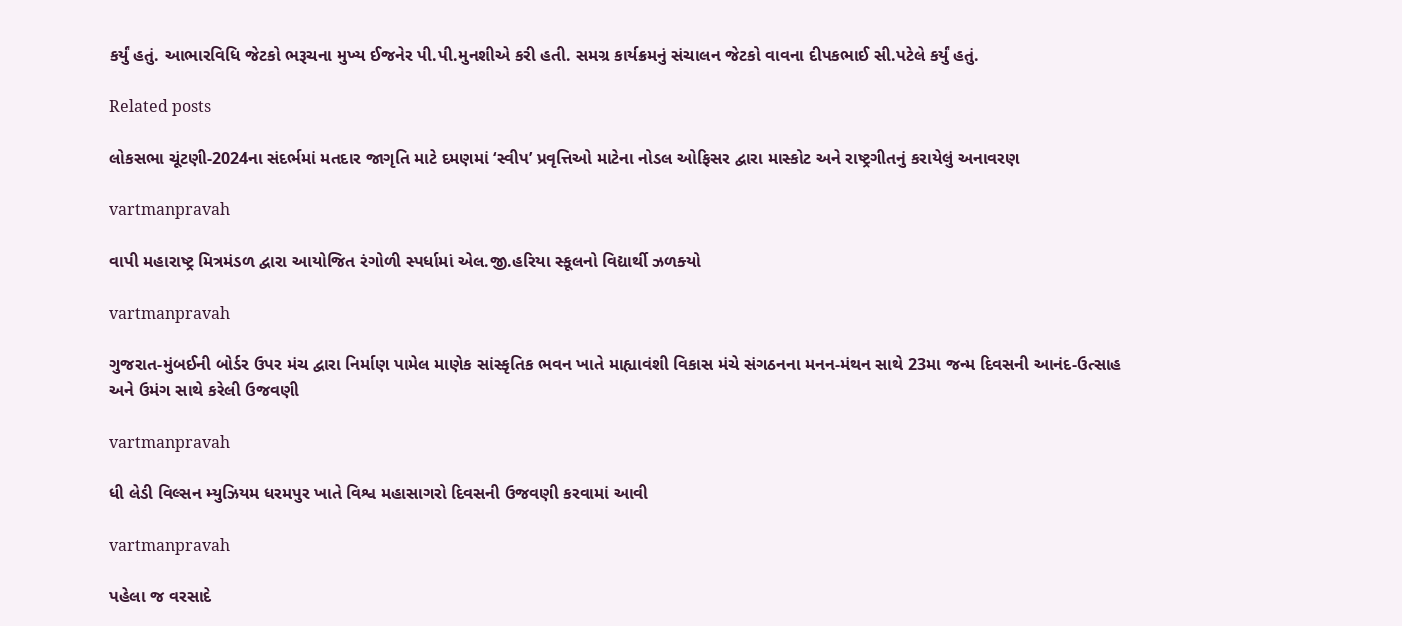કર્યું હતું. આભારવિધિ જેટકો ભરૂચના મુખ્ય ઈજનેર પી.પી.મુનશીએ કરી હતી. સમગ્ર કાર્યક્રમનું સંચાલન જેટકો વાવના દીપકભાઈ સી.પટેલે કર્યું હતું.

Related posts

લોકસભા ચૂંટણી-2024ના સંદર્ભમાં મતદાર જાગૃતિ માટે દમણમાં ‘સ્‍વીપ’ પ્રવૃત્તિઓ માટેના નોડલ ઓફિસર દ્વારા માસ્‍કોટ અને રાષ્ટ્રગીતનું કરાયેલું અનાવરણ

vartmanpravah

વાપી મહારાષ્‍ટ્ર મિત્રમંડળ દ્વારા આયોજિત રંગોળી સ્‍પર્ધામાં એલ.જી.હરિયા સ્‍કૂલનો વિદ્યાર્થી ઝળક્‍યો

vartmanpravah

ગુજરાત-મુંબઈની બોર્ડર ઉપર મંચ દ્વારા નિર્માણ પામેલ માણેક સાંસ્‍કૃતિક ભવન ખાતે માહ્યાવંશી વિકાસ મંચે સંગઠનના મનન-મંથન સાથે 23મા જન્‍મ દિવસની આનંદ-ઉત્‍સાહ અને ઉમંગ સાથે કરેલી ઉજવણી

vartmanpravah

ધી લેડી વિલ્‍સન મ્‍યુઝિયમ ધરમપુર ખાતે વિશ્વ મહાસાગરો દિવસની ઉજવણી કરવામાં આવી

vartmanpravah

પહેલા જ વરસાદે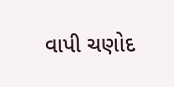વાપી ચણોદ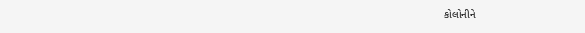કોલોનીને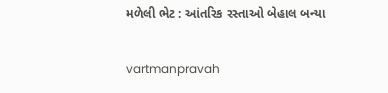મળેલી ભેટ : આંતરિક રસ્‍તાઓ બેહાલ બન્‍યા

vartmanpravah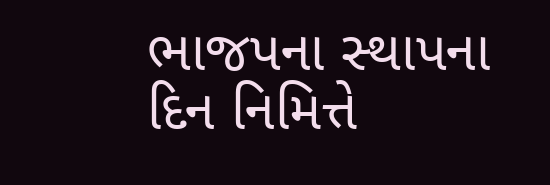ભાજપના સ્‍થાપના દિન નિમિત્તે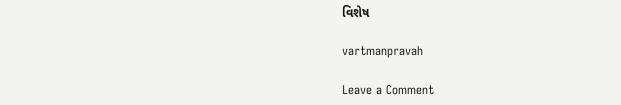વિશેષ

vartmanpravah

Leave a Comment